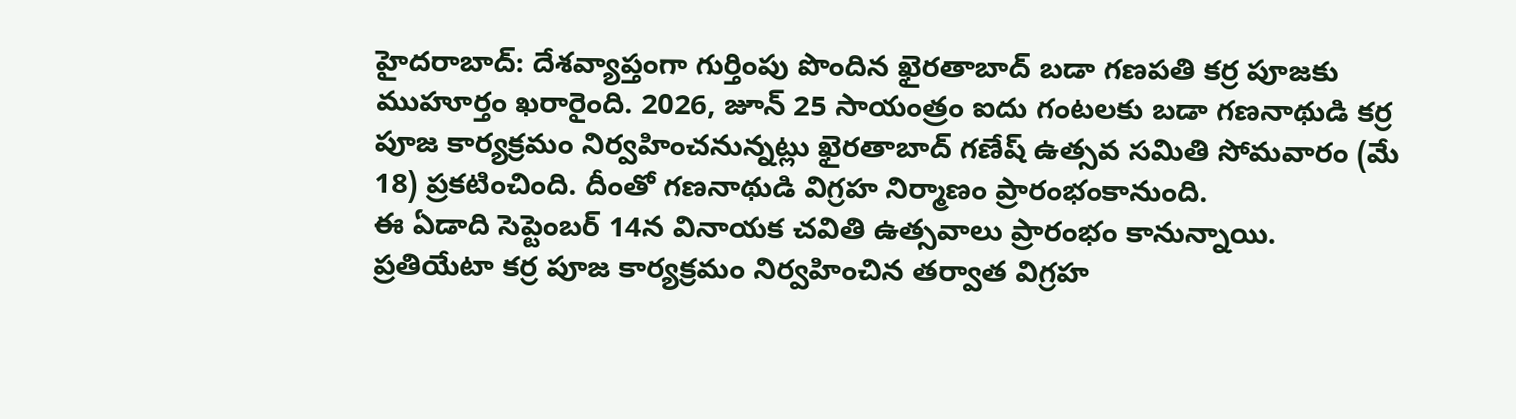హైదరాబాద్: దేశవ్యాప్తంగా గుర్తింపు పొందిన ఖైరతాబాద్ బడా గణపతి కర్ర పూజకు ముహూర్తం ఖరారైంది. 2026, జూన్ 25 సాయంత్రం ఐదు గంటలకు బడా గణనాథుడి కర్ర పూజ కార్యక్రమం నిర్వహించనున్నట్లు ఖైరతాబాద్ గణేష్ ఉత్సవ సమితి సోమవారం (మే 18) ప్రకటించింది. దీంతో గణనాథుడి విగ్రహ నిర్మాణం ప్రారంభంకానుంది.
ఈ ఏడాది సెప్టెంబర్ 14న వినాయక చవితి ఉత్సవాలు ప్రారంభం కానున్నాయి. ప్రతియేటా కర్ర పూజ కార్యక్రమం నిర్వహించిన తర్వాత విగ్రహ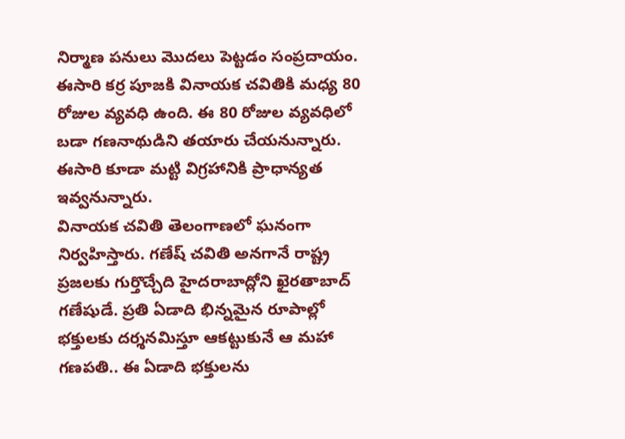నిర్మాణ పనులు మొదలు పెట్టడం సంప్రదాయం. ఈసారి కర్ర పూజకి వినాయక చవితికి మధ్య 80 రోజుల వ్యవధి ఉంది. ఈ 80 రోజుల వ్యవధిలో బడా గణనాథుడిని తయారు చేయనున్నారు. ఈసారి కూడా మట్టి విగ్రహానికి ప్రాధాన్యత ఇవ్వనున్నారు.
వినాయక చవితి తెలంగాణలో ఘనంగా నిర్వహిస్తారు. గణేష్ చవితి అనగానే రాష్ట్ర ప్రజలకు గుర్తొచ్చేది హైదరాబాద్లోని ఖైరతాబాద్ గణేషుడే. ప్రతి ఏడాది భిన్నమైన రూపాల్లో భక్తులకు దర్శనమిస్తూ ఆకట్టుకునే ఆ మహా గణపతి.. ఈ ఏడాది భక్తులను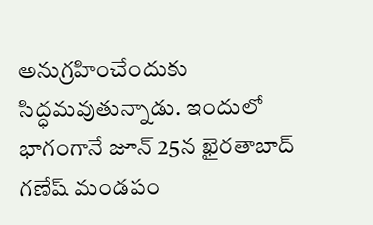అనుగ్రహించేందుకు సిద్ధమవుతున్నాడు. ఇందులో భాగంగానే జూన్ 25న ఖైరతాబాద్ గణేష్ మండపం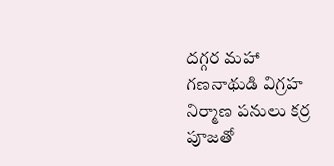దగ్గర మహా గణనాథుడి విగ్రహ నిర్మాణ పనులు కర్ర పూజతో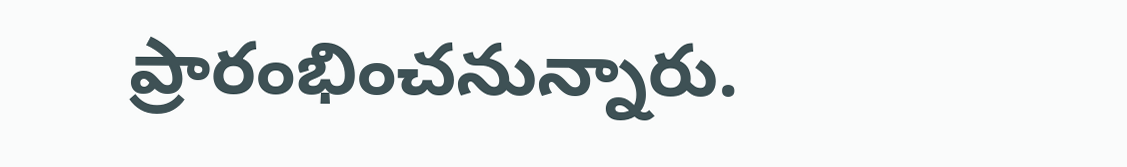ప్రారంభించనున్నారు.